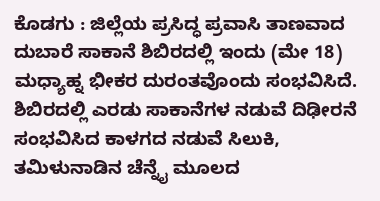ಕೊಡಗು : ಜಿಲ್ಲೆಯ ಪ್ರಸಿದ್ಧ ಪ್ರವಾಸಿ ತಾಣವಾದ ದುಬಾರೆ ಸಾಕಾನೆ ಶಿಬಿರದಲ್ಲಿ ಇಂದು (ಮೇ 18) ಮಧ್ಯಾಹ್ನ ಭೀಕರ ದುರಂತವೊಂದು ಸಂಭವಿಸಿದೆ. ಶಿಬಿರದಲ್ಲಿ ಎರಡು ಸಾಕಾನೆಗಳ ನಡುವೆ ದಿಢೀರನೆ ಸಂಭವಿಸಿದ ಕಾಳಗದ ನಡುವೆ ಸಿಲುಕಿ, ತಮಿಳುನಾಡಿನ ಚೆನ್ನೈ ಮೂಲದ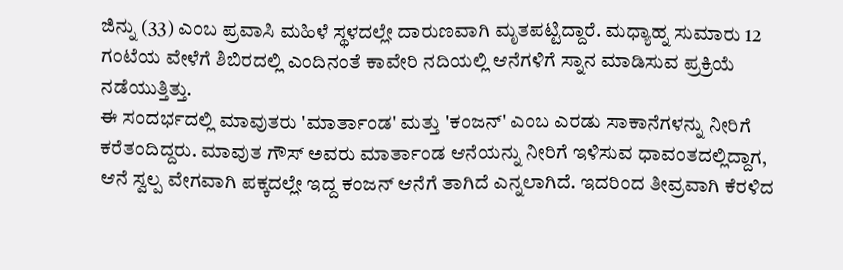ಜಿನ್ನು (33) ಎಂಬ ಪ್ರವಾಸಿ ಮಹಿಳೆ ಸ್ಥಳದಲ್ಲೇ ದಾರುಣವಾಗಿ ಮೃತಪಟ್ಟಿದ್ದಾರೆ. ಮಧ್ಯಾಹ್ನ ಸುಮಾರು 12 ಗಂಟೆಯ ವೇಳೆಗೆ ಶಿಬಿರದಲ್ಲಿ ಎಂದಿನಂತೆ ಕಾವೇರಿ ನದಿಯಲ್ಲಿ ಆನೆಗಳಿಗೆ ಸ್ನಾನ ಮಾಡಿಸುವ ಪ್ರಕ್ರಿಯೆ ನಡೆಯುತ್ತಿತ್ತು.
ಈ ಸಂದರ್ಭದಲ್ಲಿ ಮಾವುತರು 'ಮಾರ್ತಾಂಡ' ಮತ್ತು 'ಕಂಜನ್' ಎಂಬ ಎರಡು ಸಾಕಾನೆಗಳನ್ನು ನೀರಿಗೆ ಕರೆತಂದಿದ್ದರು. ಮಾವುತ ಗೌಸ್ ಅವರು ಮಾರ್ತಾಂಡ ಆನೆಯನ್ನು ನೀರಿಗೆ ಇಳಿಸುವ ಧಾವಂತದಲ್ಲಿದ್ದಾಗ, ಆನೆ ಸ್ವಲ್ಪ ವೇಗವಾಗಿ ಪಕ್ಕದಲ್ಲೇ ಇದ್ದ ಕಂಜನ್ ಆನೆಗೆ ತಾಗಿದೆ ಎನ್ನಲಾಗಿದೆ. ಇದರಿಂದ ತೀವ್ರವಾಗಿ ಕೆರಳಿದ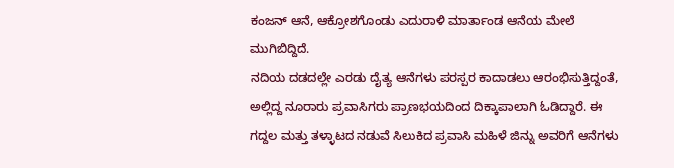ಕಂಜನ್ ಆನೆ, ಆಕ್ರೋಶಗೊಂಡು ಎದುರಾಳಿ ಮಾರ್ತಾಂಡ ಆನೆಯ ಮೇಲೆ ಮುಗಿಬಿದ್ದಿದೆ.
ನದಿಯ ದಡದಲ್ಲೇ ಎರಡು ದೈತ್ಯ ಆನೆಗಳು ಪರಸ್ಪರ ಕಾದಾಡಲು ಆರಂಭಿಸುತ್ತಿದ್ದಂತೆ, ಅಲ್ಲಿದ್ದ ನೂರಾರು ಪ್ರವಾಸಿಗರು ಪ್ರಾಣಭಯದಿಂದ ದಿಕ್ಕಾಪಾಲಾಗಿ ಓಡಿದ್ದಾರೆ. ಈ ಗದ್ದಲ ಮತ್ತು ತಳ್ಳಾಟದ ನಡುವೆ ಸಿಲುಕಿದ ಪ್ರವಾಸಿ ಮಹಿಳೆ ಜಿನ್ನು ಅವರಿಗೆ ಆನೆಗಳು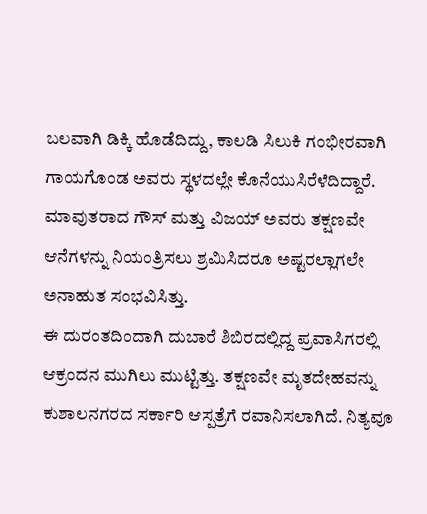ಬಲವಾಗಿ ಡಿಕ್ಕಿ ಹೊಡೆದಿದ್ದು, ಕಾಲಡಿ ಸಿಲುಕಿ ಗಂಭೀರವಾಗಿ ಗಾಯಗೊಂಡ ಅವರು ಸ್ಥಳದಲ್ಲೇ ಕೊನೆಯುಸಿರೆಳೆದಿದ್ದಾರೆ. ಮಾವುತರಾದ ಗೌಸ್ ಮತ್ತು ವಿಜಯ್ ಅವರು ತಕ್ಷಣವೇ ಆನೆಗಳನ್ನು ನಿಯಂತ್ರಿಸಲು ಶ್ರಮಿಸಿದರೂ ಅಷ್ಟರಲ್ಲಾಗಲೇ ಅನಾಹುತ ಸಂಭವಿಸಿತ್ತು.
ಈ ದುರಂತದಿಂದಾಗಿ ದುಬಾರೆ ಶಿಬಿರದಲ್ಲಿದ್ದ ಪ್ರವಾಸಿಗರಲ್ಲಿ ಆಕ್ರಂದನ ಮುಗಿಲು ಮುಟ್ಟಿತ್ತು. ತಕ್ಷಣವೇ ಮೃತದೇಹವನ್ನು ಕುಶಾಲನಗರದ ಸರ್ಕಾರಿ ಆಸ್ಪತ್ರೆಗೆ ರವಾನಿಸಲಾಗಿದೆ. ನಿತ್ಯವೂ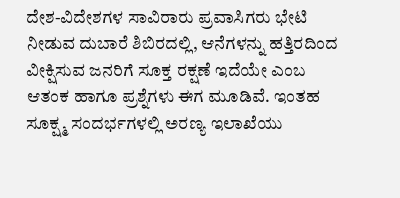ದೇಶ-ವಿದೇಶಗಳ ಸಾವಿರಾರು ಪ್ರವಾಸಿಗರು ಭೇಟಿ ನೀಡುವ ದುಬಾರೆ ಶಿಬಿರದಲ್ಲಿ, ಆನೆಗಳನ್ನು ಹತ್ತಿರದಿಂದ ವೀಕ್ಷಿಸುವ ಜನರಿಗೆ ಸೂಕ್ತ ರಕ್ಷಣೆ ಇದೆಯೇ ಎಂಬ ಆತಂಕ ಹಾಗೂ ಪ್ರಶ್ನೆಗಳು ಈಗ ಮೂಡಿವೆ. ಇಂತಹ ಸೂಕ್ಷ್ಮ ಸಂದರ್ಭಗಳಲ್ಲಿ ಅರಣ್ಯ ಇಲಾಖೆಯು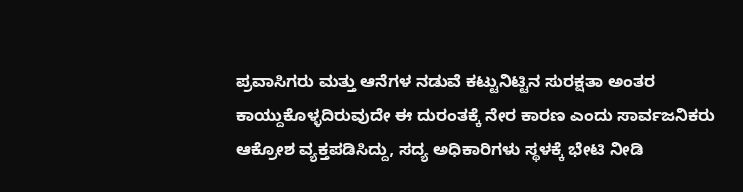ಪ್ರವಾಸಿಗರು ಮತ್ತು ಆನೆಗಳ ನಡುವೆ ಕಟ್ಟುನಿಟ್ಟಿನ ಸುರಕ್ಷತಾ ಅಂತರ ಕಾಯ್ದುಕೊಳ್ಳದಿರುವುದೇ ಈ ದುರಂತಕ್ಕೆ ನೇರ ಕಾರಣ ಎಂದು ಸಾರ್ವಜನಿಕರು ಆಕ್ರೋಶ ವ್ಯಕ್ತಪಡಿಸಿದ್ದು, ಸದ್ಯ ಅಧಿಕಾರಿಗಳು ಸ್ಥಳಕ್ಕೆ ಭೇಟಿ ನೀಡಿ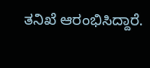ತನಿಖೆ ಆರಂಭಿಸಿದ್ದಾರೆ.